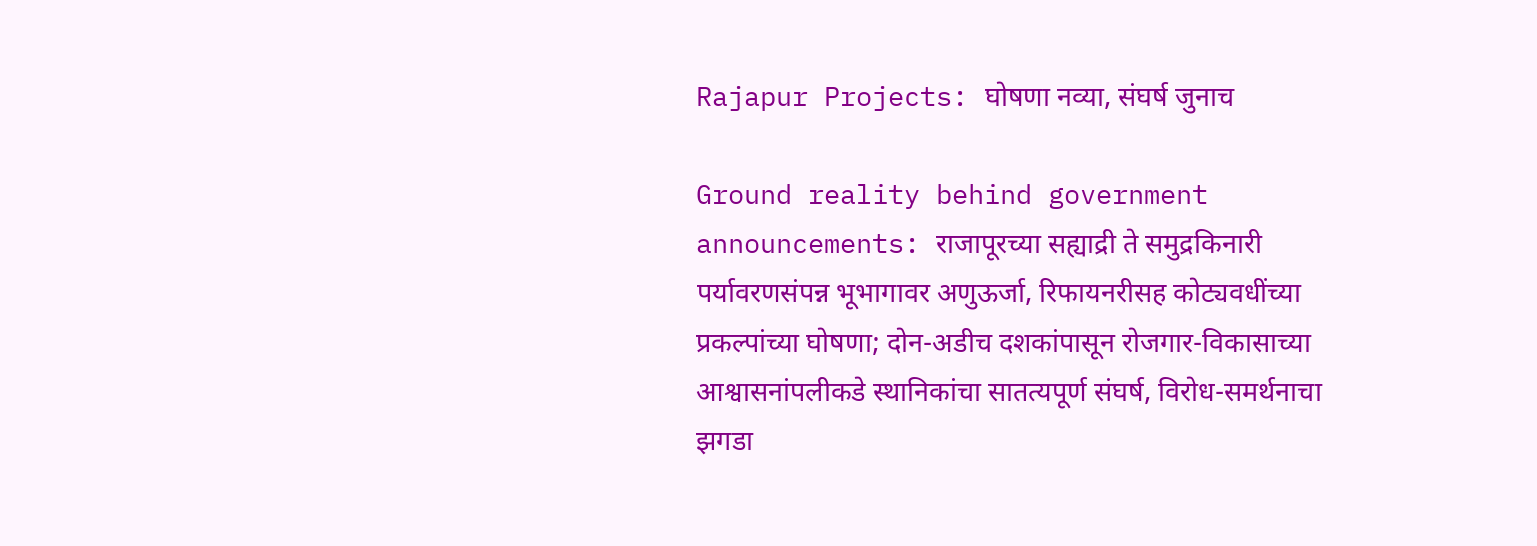Rajapur Projects: घोषणा नव्या, संघर्ष जुनाच

Ground reality behind government announcements: राजापूरच्या सह्याद्री ते समुद्रकिनारी पर्यावरणसंपन्न भूभागावर अणुऊर्जा, रिफायनरीसह कोट्यवधींच्या प्रकल्पांच्या घोषणा; दोन-अडीच दशकांपासून रोजगार-विकासाच्या आश्वासनांपलीकडे स्थानिकांचा सातत्यपूर्ण संघर्ष, विरोध-समर्थनाचा झगडा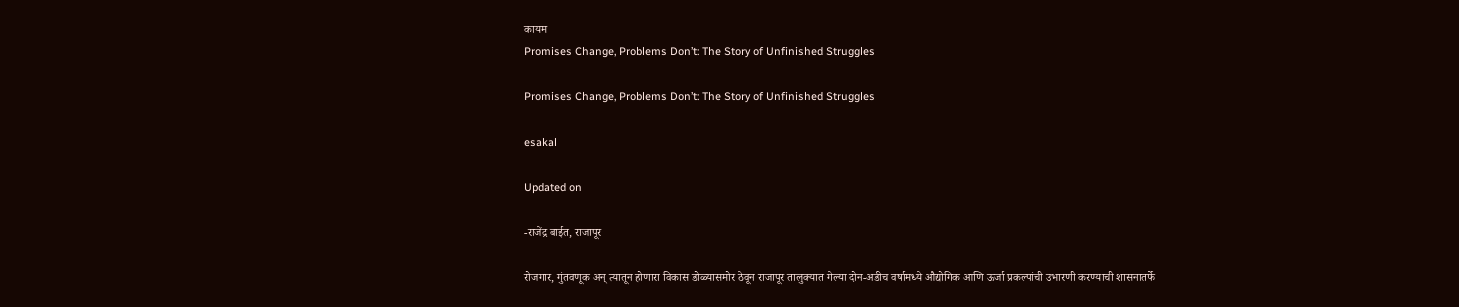कायम
Promises Change, Problems Don’t: The Story of Unfinished Struggles

Promises Change, Problems Don’t: The Story of Unfinished Struggles

esakal

Updated on

-राजेंद्र बाईत, राजापूर

रोजगार, गुंतवणूक अन् त्यातून होणारा विकास डोळ्यासमोर ठेवून राजापूर तालुक्यात गेल्या दोन-अडीच वर्षामध्ये औद्योगिक आणि ऊर्जा प्रकल्पांची उभारणी करण्याची शासनातर्फे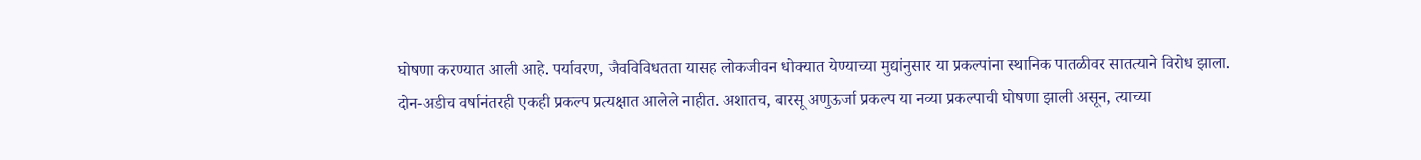घोषणा करण्यात आली आहे. पर्यावरण, जैवविविधतता यासह लोकजीवन धोक्यात येण्याच्या मुद्यांनुसार या प्रकल्पांना स्थानिक पातळीवर सातत्याने विरोध झाला. दोन-अडीच वर्षानंतरही एकही प्रकल्प प्रत्यक्षात आलेले नाहीत. अशातच, बारसू अणुऊर्जा प्रकल्प या नव्या प्रकल्पाची घोषणा झाली असून, त्याच्या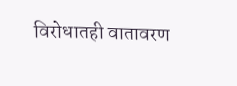विरोधातही वातावरण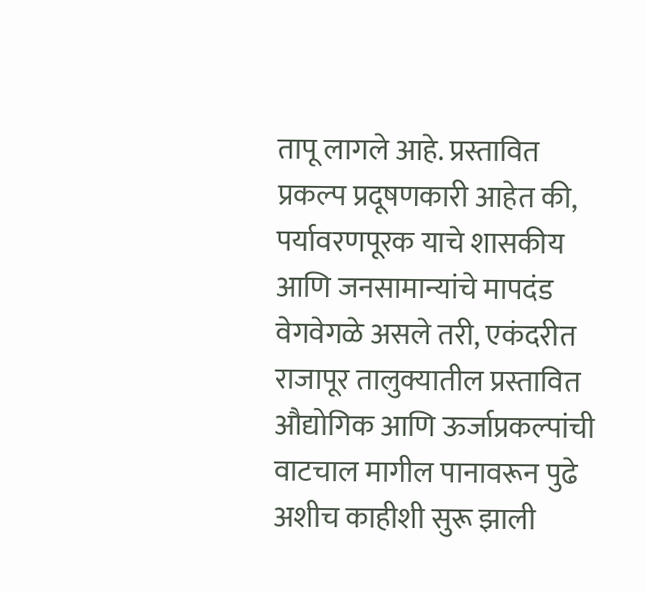तापू लागले आहे. प्रस्तावित प्रकल्प प्रदूषणकारी आहेत की, पर्यावरणपूरक याचे शासकीय आणि जनसामान्यांचे मापदंड वेगवेगळे असले तरी, एकंदरीत राजापूर तालुक्यातील प्रस्तावित औद्योगिक आणि ऊर्जाप्रकल्पांची वाटचाल मागील पानावरून पुढे अशीच काहीशी सुरू झाली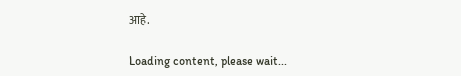आहे.

Loading content, please wait...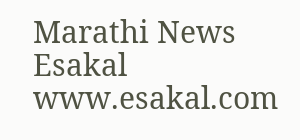Marathi News Esakal
www.esakal.com